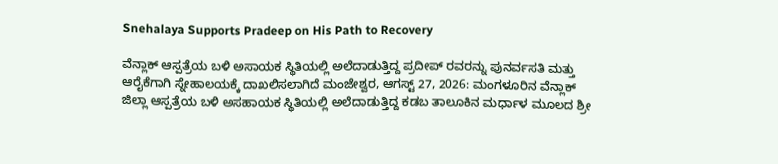Snehalaya Supports Pradeep on His Path to Recovery

ವೆನ್ಲಾಕ್ ಆಸ್ಪತ್ರೆಯ ಬಳಿ ಅಸಾಯಕ ಸ್ಥಿತಿಯಲ್ಲಿ ಅಲೆದಾಡುತ್ತಿದ್ದ ಪ್ರದೀಪ್ ರವರನ್ನು ಪುನರ್ವಸತಿ ಮತ್ತು ಆರೈಕೆಗಾಗಿ ಸ್ನೇಹಾಲಯಕ್ಕೆ ದಾಖಲಿಸಲಾಗಿದೆ ಮಂಜೇಶ್ವರ, ಆಗಸ್ಟ್ 27, 2026: ಮಂಗಳೂರಿನ ವೆನ್ಲಾಕ್ ಜಿಲ್ಲಾ ಆಸ್ಪತ್ರೆಯ ಬಳಿ ಅಸಹಾಯಕ ಸ್ಥಿತಿಯಲ್ಲಿ ಅಲೆದಾಡುತ್ತಿದ್ದ ಕಡಬ ತಾಲೂಕಿನ ಮರ್ಧಾಳ ಮೂಲದ ಶ್ರೀ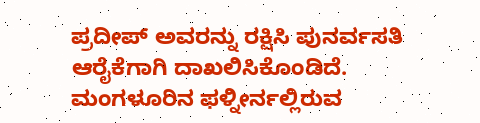ಪ್ರದೀಪ್ ಅವರನ್ನು ರಕ್ಷಿಸಿ ಪುನರ್ವಸತಿ ಆರೈಕೆಗಾಗಿ ದಾಖಲಿಸಿಕೊಂಡಿದೆ. ಮಂಗಳೂರಿನ ಫಳ್ನೀರ್ನಲ್ಲಿರುವ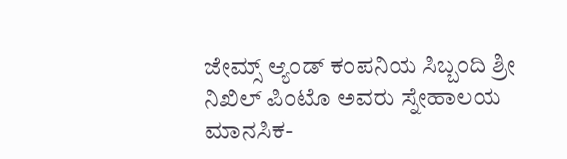ಜೇಮ್ಸ್ ಆ್ಯಂಡ್ ಕಂಪನಿಯ ಸಿಬ್ಬಂದಿ ಶ್ರೀ ನಿಖಿಲ್ ಪಿಂಟೊ ಅವರು ಸ್ನೇಹಾಲಯ ಮಾನಸಿಕ-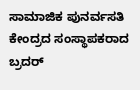ಸಾಮಾಜಿಕ ಪುನರ್ವಸತಿ ಕೇಂದ್ರದ ಸಂಸ್ಥಾಪಕರಾದ ಬ್ರದರ್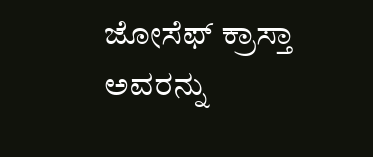ಜೋಸೆಫ್ ಕ್ರಾಸ್ತಾ ಅವರನ್ನು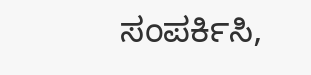ಸಂಪರ್ಕಿಸಿ,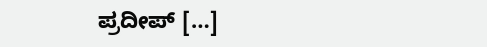ಪ್ರದೀಪ್ […]